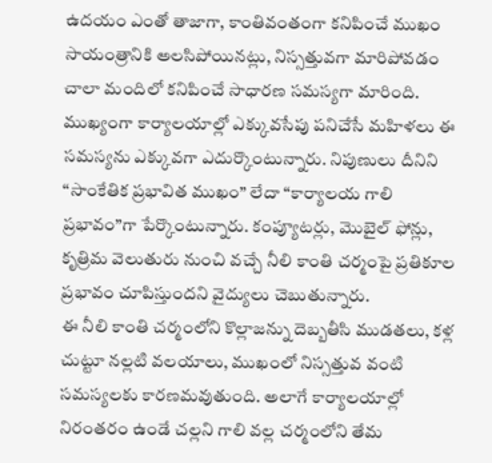ఉదయం ఎంతో తాజాగా, కాంతివంతంగా కనిపించే ముఖం సాయంత్రానికి అలసిపోయినట్లు, నిస్సత్తువగా మారిపోవడం చాలా మందిలో కనిపించే సాధారణ సమస్యగా మారింది. ముఖ్యంగా కార్యాలయాల్లో ఎక్కువసేపు పనిచేసే మహిళలు ఈ సమస్యను ఎక్కువగా ఎదుర్కొంటున్నారు. నిపుణులు దీనిని “సాంకేతిక ప్రభావిత ముఖం” లేదా “కార్యాలయ గాలి ప్రభావం”గా పేర్కొంటున్నారు. కంప్యూటర్లు, మొబైల్ ఫోన్లు, కృత్రిమ వెలుతురు నుంచి వచ్చే నీలి కాంతి చర్మంపై ప్రతికూల ప్రభావం చూపిస్తుందని వైద్యులు చెబుతున్నారు.
ఈ నీలి కాంతి చర్మంలోని కొల్లాజన్ను దెబ్బతీసి ముడతలు, కళ్ల చుట్టూ నల్లటి వలయాలు, ముఖంలో నిస్సత్తువ వంటి సమస్యలకు కారణమవుతుంది. అలాగే కార్యాలయాల్లో నిరంతరం ఉండే చల్లని గాలి వల్ల చర్మంలోని తేమ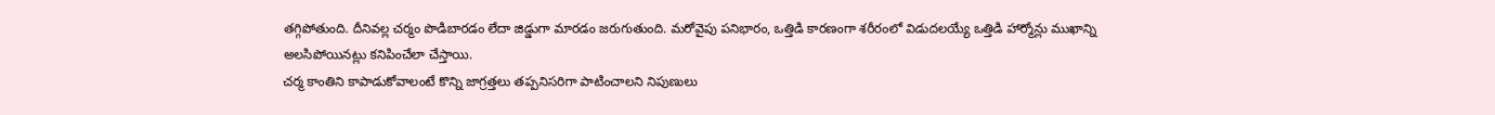తగ్గిపోతుంది. దీనివల్ల చర్మం పొడిబారడం లేదా జిడ్డుగా మారడం జరుగుతుంది. మరోవైపు పనిభారం, ఒత్తిడి కారణంగా శరీరంలో విడుదలయ్యే ఒత్తిడి హార్మోన్లు ముఖాన్ని అలసిపోయినట్లు కనిపించేలా చేస్తాయి.
చర్మ కాంతిని కాపాడుకోవాలంటే కొన్ని జాగ్రత్తలు తప్పనిసరిగా పాటించాలని నిపుణులు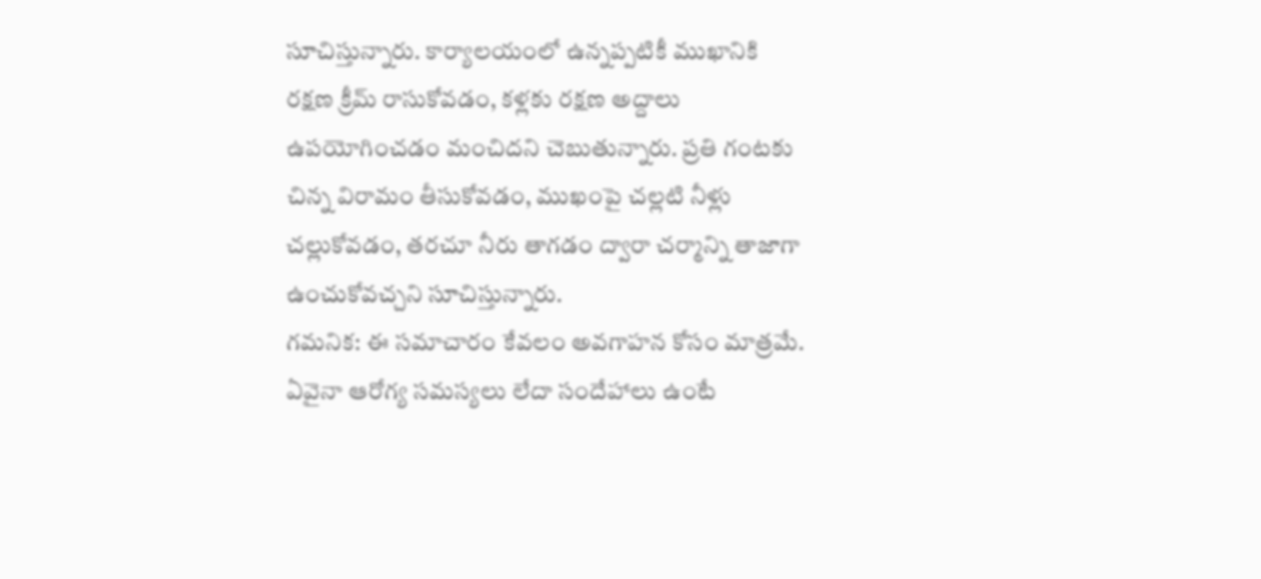సూచిస్తున్నారు. కార్యాలయంలో ఉన్నప్పటికీ ముఖానికి రక్షణ క్రీమ్ రాసుకోవడం, కళ్లకు రక్షణ అద్దాలు ఉపయోగించడం మంచిదని చెబుతున్నారు. ప్రతి గంటకు చిన్న విరామం తీసుకోవడం, ముఖంపై చల్లటి నీళ్లు చల్లుకోవడం, తరచూ నీరు తాగడం ద్వారా చర్మాన్ని తాజాగా ఉంచుకోవచ్చని సూచిస్తున్నారు.
గమనిక: ఈ సమాచారం కేవలం అవగాహన కోసం మాత్రమే. ఏవైనా ఆరోగ్య సమస్యలు లేదా సందేహాలు ఉంటే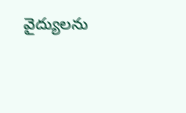వైద్యులను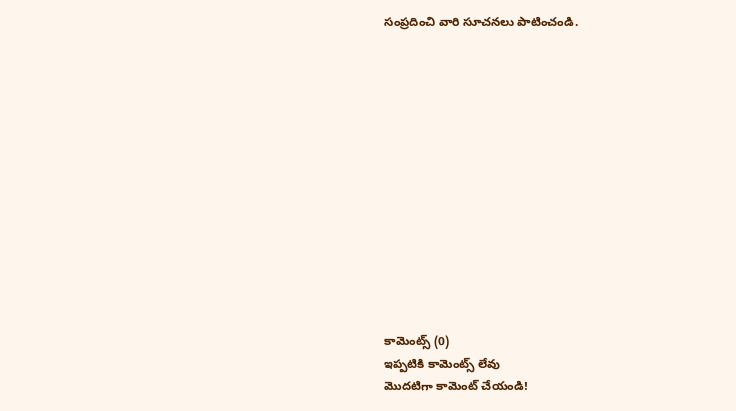సంప్రదించి వారి సూచనలు పాటించండి.













కామెంట్స్ (0)
ఇప్పటికి కామెంట్స్ లేవు
మొదటిగా కామెంట్ చేయండి!